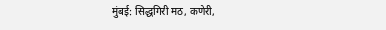मुंबई: सिद्धगिरी मठ, कणेरी,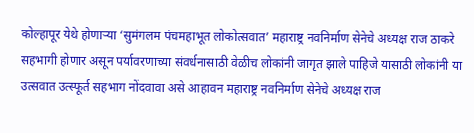कोल्हापूर येथे होणाऱ्या ‘सुमंगलम पंचमहाभूत लोकोत्सवात’ महाराष्ट्र नवनिर्माण सेनेचे अध्यक्ष राज ठाकरे सहभागी होणार असून पर्यावरणाच्या संवर्धनासाठी वेळीच लोकांनी जागृत झाले पाहिजे यासाठी लोकांनी या उत्सवात उत्स्फूर्त सहभाग नोंदवावा असे आहावन महाराष्ट्र नवनिर्माण सेनेचे अध्यक्ष राज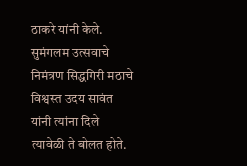ठाकरे यांनी केले. सुमंगलम उत्सवाचे निमंत्रण सिद्धगिरी मठाचे विश्वस्त उदय सावंत यांनी त्यांना दिले त्यावेळी ते बोलत होते.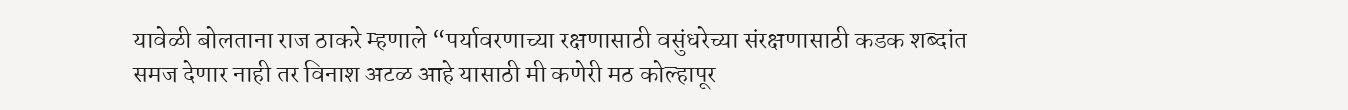यावेळी बोलताना राज ठाकरे म्हणाले “पर्यावरणाच्या रक्षणासाठी वसुंधरेच्या संरक्षणासाठी कडक शब्दांत समज देणार नाही तर विनाश अटळ आहे यासाठी मी कणेरी मठ कोल्हापूर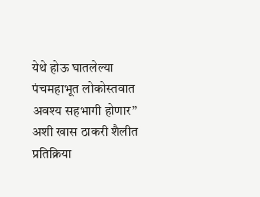येथे होऊ घातलेल्या पंचमहाभूत लोकोस्तवात अवश्य सहभागी होणार” अशी खास ठाकरी शैलीत प्रतिक्रिया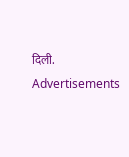दिली.
Advertisements